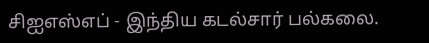சிஐஎஸ்எப் - இந்திய கடல்சார் பல்கலை.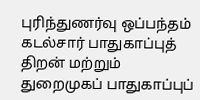புரிந்துணர்வு ஒப்பந்தம்
கடல்சார் பாதுகாப்புத் திறன் மற்றும் துறைமுகப் பாதுகாப்புப்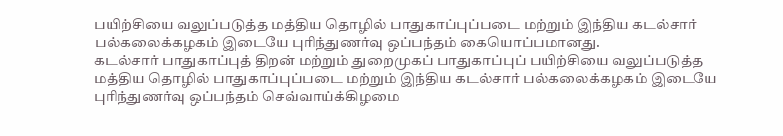பயிற்சியை வலுப்படுத்த மத்திய தொழில் பாதுகாப்புப்படை மற்றும் இந்திய கடல்சார் பல்கலைக்கழகம் இடையே புரிந்துணர்வு ஒப்பந்தம் கையொப்பமானது.
கடல்சார் பாதுகாப்புத் திறன் மற்றும் துறைமுகப் பாதுகாப்புப் பயிற்சியை வலுப்படுத்த மத்திய தொழில் பாதுகாப்புப்படை மற்றும் இந்திய கடல்சார் பல்கலைக்கழகம் இடையே புரிந்துணர்வு ஒப்பந்தம் செவ்வாய்க்கிழமை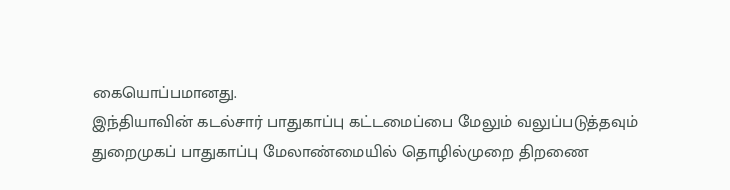கையொப்பமானது.
இந்தியாவின் கடல்சார் பாதுகாப்பு கட்டமைப்பை மேலும் வலுப்படுத்தவும் துறைமுகப் பாதுகாப்பு மேலாண்மையில் தொழில்முறை திறணை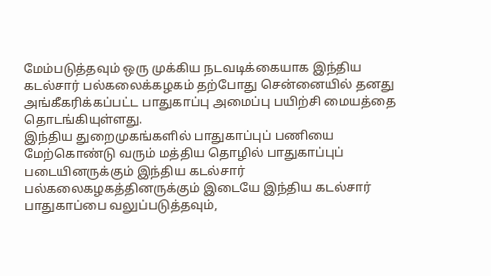மேம்படுத்தவும் ஒரு முக்கிய நடவடிக்கையாக இந்திய கடல்சார் பல்கலைக்கழகம் தற்போது சென்னையில் தனது அங்கீகரிக்கப்பட்ட பாதுகாப்பு அமைப்பு பயிற்சி மையத்தை தொடங்கியுள்ளது.
இந்திய துறைமுகங்களில் பாதுகாப்புப் பணியை மேற்கொண்டு வரும் மத்திய தொழில் பாதுகாப்புப் படையினருக்கும் இந்திய கடல்சார் பல்கலைகழகத்தினருக்கும் இடையே இந்திய கடல்சார் பாதுகாப்பை வலுப்படுத்தவும்,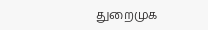துறைமுக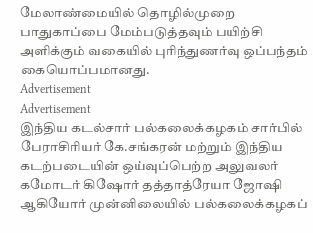மேலாண்மையில் தொழில்முறை பாதுகாப்பை மேம்படுத்தவும் பயிற்சி அளிக்கும் வகையில் புரிந்துணர்வு ஒப்பந்தம் கையொப்பமானது.
Advertisement
Advertisement
இந்திய கடல்சார் பல்கலைக்கழகம் சார்பில் பேராசிரியர் கே.சங்கரன் மற்றும் இந்திய கடற்படையின் ஒய்வுப்பெற்ற அலுவலர் கமோடர் கிஷோர் தத்தாத்ரேயா ஜோஷி ஆகியோர் முன்னிலையில் பல்கலைக்கழகப்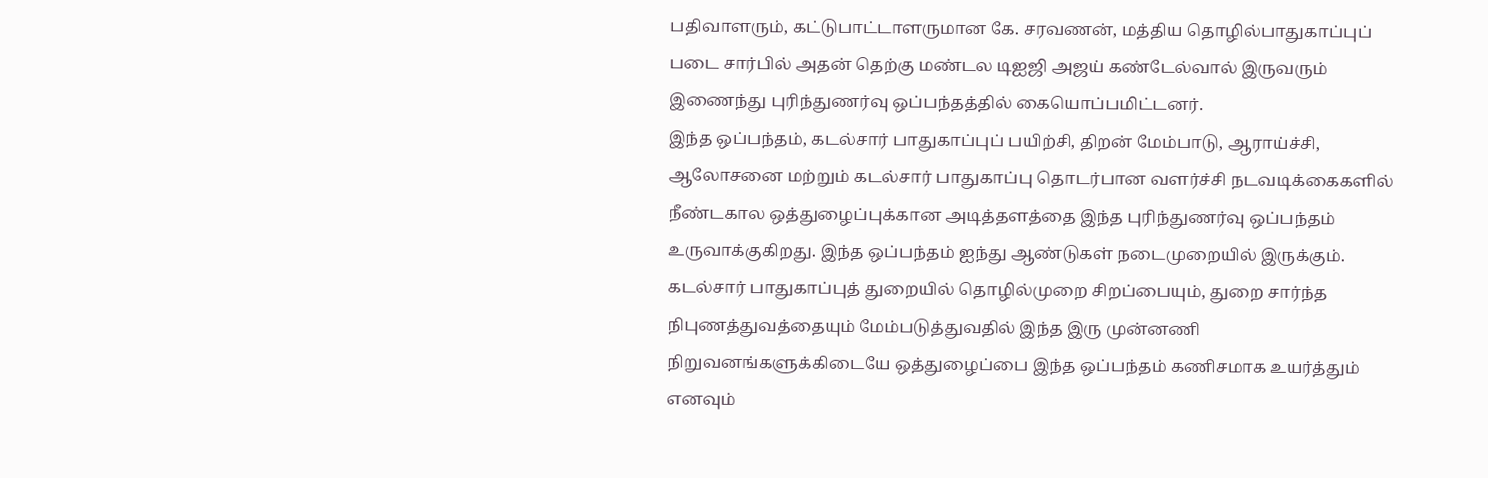பதிவாளரும், கட்டுபாட்டாளருமான கே. சரவணன், மத்திய தொழில்பாதுகாப்புப் படை சார்பில் அதன் தெற்கு மண்டல டிஐஜி அஜய் கண்டேல்வால் இருவரும் இணைந்து புரிந்துணர்வு ஒப்பந்தத்தில் கையொப்பமிட்டனர்.
இந்த ஒப்பந்தம், கடல்சார் பாதுகாப்புப் பயிற்சி, திறன் மேம்பாடு, ஆராய்ச்சி, ஆலோசனை மற்றும் கடல்சார் பாதுகாப்பு தொடர்பான வளர்ச்சி நடவடிக்கைகளில் நீண்டகால ஒத்துழைப்புக்கான அடித்தளத்தை இந்த புரிந்துணர்வு ஒப்பந்தம் உருவாக்குகிறது. இந்த ஒப்பந்தம் ஐந்து ஆண்டுகள் நடைமுறையில் இருக்கும்.
கடல்சார் பாதுகாப்புத் துறையில் தொழில்முறை சிறப்பையும், துறை சார்ந்த நிபுணத்துவத்தையும் மேம்படுத்துவதில் இந்த இரு முன்னணி நிறுவனங்களுக்கிடையே ஒத்துழைப்பை இந்த ஒப்பந்தம் கணிசமாக உயர்த்தும் எனவும்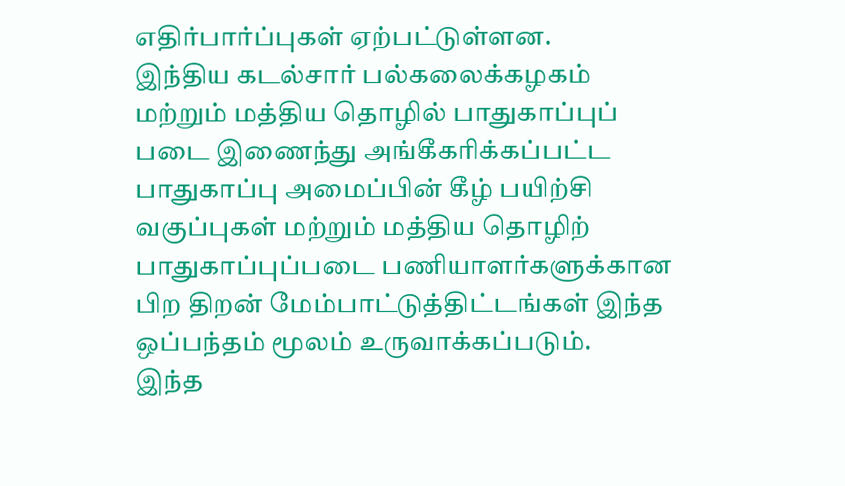எதிர்பார்ப்புகள் ஏற்பட்டுள்ளன.
இந்திய கடல்சார் பல்கலைக்கழகம் மற்றும் மத்திய தொழில் பாதுகாப்புப் படை இணைந்து அங்கீகரிக்கப்பட்ட பாதுகாப்பு அமைப்பின் கீழ் பயிற்சி வகுப்புகள் மற்றும் மத்திய தொழிற் பாதுகாப்புப்படை பணியாளர்களுக்கான பிற திறன் மேம்பாட்டுத்திட்டங்கள் இந்த ஒப்பந்தம் மூலம் உருவாக்கப்படும்.
இந்த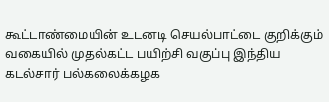கூட்டாண்மையின் உடனடி செயல்பாட்டை குறிக்கும் வகையில் முதல்கட்ட பயிற்சி வகுப்பு இந்திய கடல்சார் பல்கலைக்கழக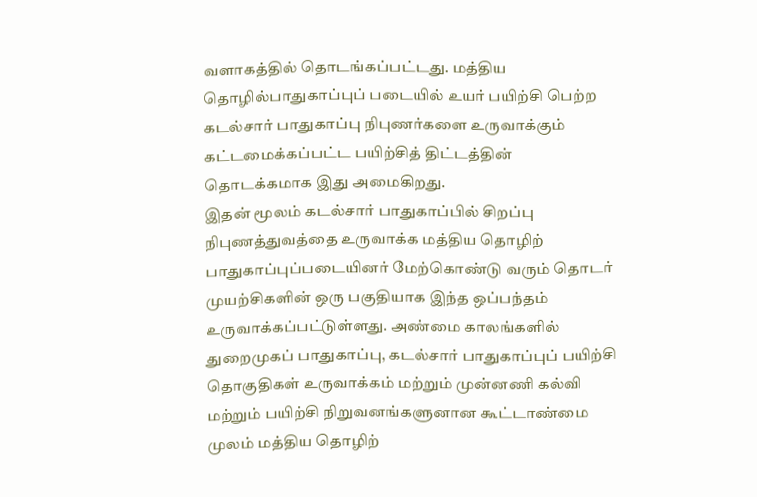வளாகத்தில் தொடங்கப்பட்டது. மத்திய தொழில்பாதுகாப்புப் படையில் உயர் பயிற்சி பெற்ற கடல்சார் பாதுகாப்பு நிபுணர்களை உருவாக்கும் கட்டமைக்கப்பட்ட பயிற்சித் திட்டத்தின் தொடக்கமாக இது அமைகிறது.
இதன் மூலம் கடல்சார் பாதுகாப்பில் சிறப்பு நிபுணத்துவத்தை உருவாக்க மத்திய தொழிற் பாதுகாப்புப்படையினர் மேற்கொண்டு வரும் தொடர் முயற்சிகளின் ஒரு பகுதியாக இந்த ஒப்பந்தம் உருவாக்கப்பட்டுள்ளது. அண்மை காலங்களில் துறைமுகப் பாதுகாப்பு, கடல்சார் பாதுகாப்புப் பயிற்சி தொகுதிகள் உருவாக்கம் மற்றும் முன்னணி கல்வி மற்றும் பயிற்சி நிறுவனங்களுனான கூட்டாண்மை முலம் மத்திய தொழிற்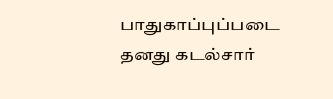பாதுகாப்புப்படை தனது கடல்சார்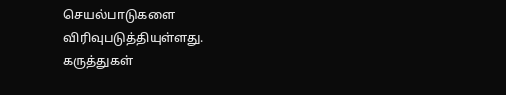செயல்பாடுகளை விரிவுபடுத்தியுள்ளது.
கருத்துகள்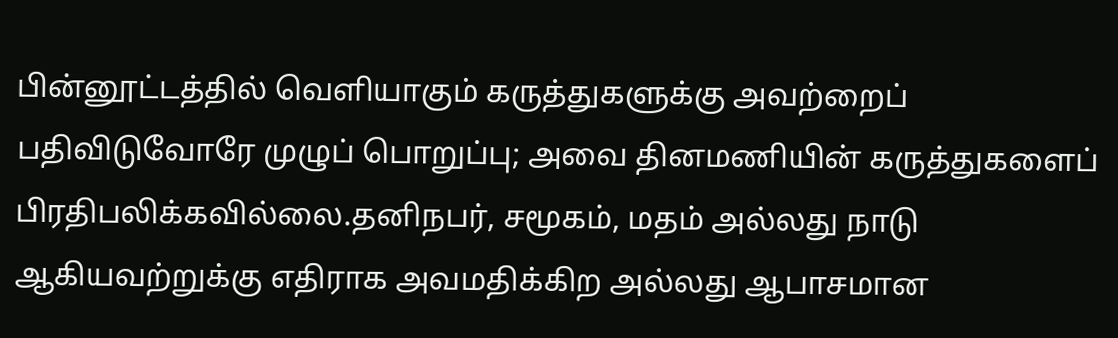பின்னூட்டத்தில் வெளியாகும் கருத்துகளுக்கு அவற்றைப் பதிவிடுவோரே முழுப் பொறுப்பு; அவை தினமணியின் கருத்துகளைப் பிரதிபலிக்கவில்லை.தனிநபர், சமூகம், மதம் அல்லது நாடு ஆகியவற்றுக்கு எதிராக அவமதிக்கிற அல்லது ஆபாசமான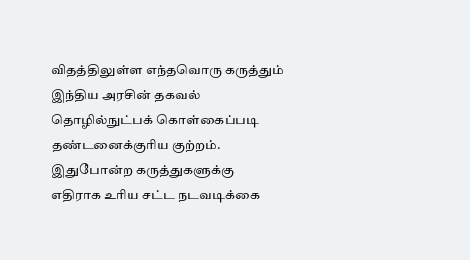விதத்திலுள்ள எந்தவொரு கருத்தும் இந்திய அரசின் தகவல் தொழில்நுட்பக் கொள்கைப்படி தண்டனைக்குரிய குற்றம். இதுபோன்ற கருத்துகளுக்கு எதிராக உரிய சட்ட நடவடிக்கை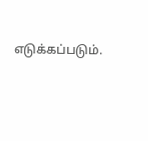எடுக்கப்படும்.